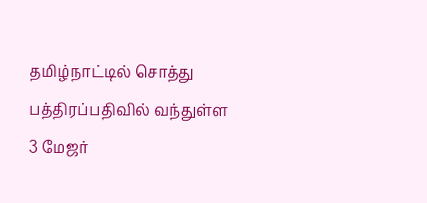தமிழ்நாட்டில் சொத்து பத்திரப்பதிவில் வந்துள்ள 3 மேஜர்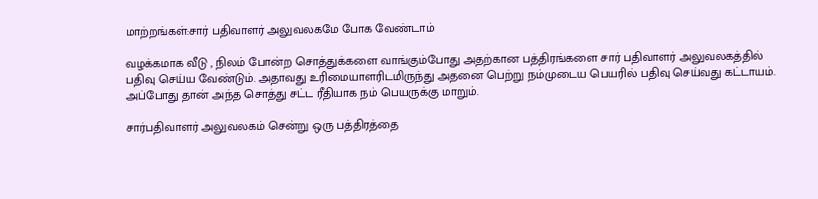மாற்றங்கள்:சார் பதிவாளர் அலுவலகமே போக வேண்டாம்

வழக்கமாக வீடு , நிலம் போன்ற சொத்துக்களை வாங்கும்போது அதற்கான பத்திரங்களை சார் பதிவாளர் அலுவலகத்தில் பதிவு செய்ய வேண்டும். அதாவது உரிமையாளரிடமிருந்து அதனை பெற்று நம்முடைய பெயரில் பதிவு செய்வது கட்டாயம். அப்போது தான் அந்த சொத்து சட்ட ரீதியாக நம் பெயருக்கு மாறும்.

சார்பதிவாளர் அலுவலகம் சென்று ஒரு பத்திரத்தை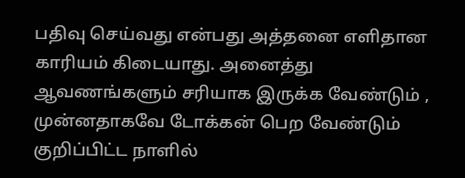பதிவு செய்வது என்பது அத்தனை எளிதான காரியம் கிடையாது. அனைத்து ஆவணங்களும் சரியாக இருக்க வேண்டும் , முன்னதாகவே டோக்கன் பெற வேண்டும் குறிப்பிட்ட நாளில்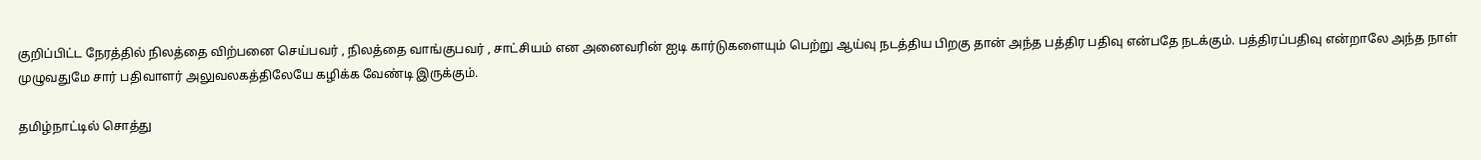குறிப்பிட்ட நேரத்தில் நிலத்தை விற்பனை செய்பவர் , நிலத்தை வாங்குபவர் , சாட்சியம் என அனைவரின் ஐடி கார்டுகளையும் பெற்று ஆய்வு நடத்திய பிறகு தான் அந்த பத்திர பதிவு என்பதே நடக்கும். பத்திரப்பதிவு என்றாலே அந்த நாள் முழுவதுமே சார் பதிவாளர் அலுவலகத்திலேயே கழிக்க வேண்டி இருக்கும்.

தமிழ்நாட்டில் சொத்து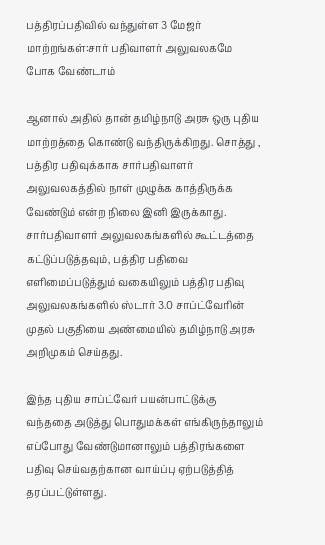பத்திரப்பதிவில் வந்துள்ள 3 மேஜர் மாற்றங்கள்:சார் பதிவாளர் அலுவலகமே போக வேண்டாம்

ஆனால் அதில் தான் தமிழ்நாடு அரசு ஒரு புதிய மாற்றத்தை கொண்டு வந்திருக்கிறது. சொத்து , பத்திர பதிவுக்காக சார்பதிவாளர் அலுவலகத்தில் நாள் முழுக்க காத்திருக்க வேண்டும் என்ற நிலை இனி இருக்காது. சார்பதிவாளர் அலுவலகங்களில் கூட்டத்தை கட்டுப்படுத்தவும், பத்திர பதிவை எளிமைப்படுத்தும் வகையிலும் பத்திர பதிவு அலுவலகங்களில் ஸ்டார் 3.0 சாப்ட்வேரின் முதல் பகுதியை அண்மையில் தமிழ்நாடு அரசு அறிமுகம் செய்தது.

இந்த புதிய சாப்ட்வேர் பயன்பாட்டுக்கு வந்ததை அடுத்து பொதுமக்கள் எங்கிருந்தாலும் எப்போது வேண்டுமானாலும் பத்திரங்களை பதிவு செய்வதற்கான வாய்ப்பு ஏற்படுத்தித் தரப்பட்டுள்ளது.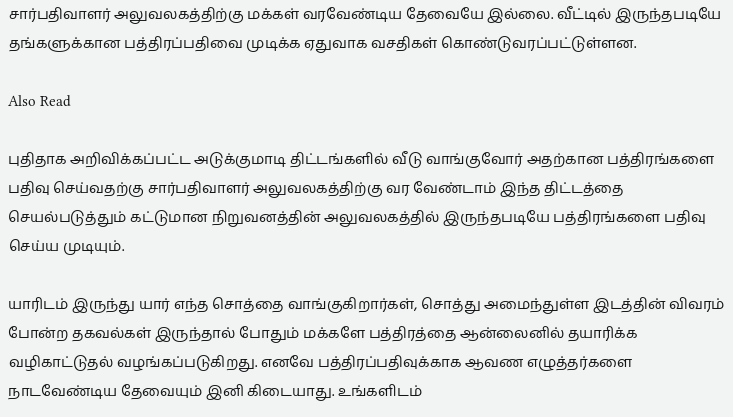சார்பதிவாளர் அலுவலகத்திற்கு மக்கள் வரவேண்டிய தேவையே இல்லை. வீட்டில் இருந்தபடியே தங்களுக்கான பத்திரப்பதிவை முடிக்க ஏதுவாக வசதிகள் கொண்டுவரப்பட்டுள்ளன.

Also Read

புதிதாக அறிவிக்கப்பட்ட அடுக்குமாடி திட்டங்களில் வீடு வாங்குவோர் அதற்கான பத்திரங்களை பதிவு செய்வதற்கு சார்பதிவாளர் அலுவலகத்திற்கு வர வேண்டாம் இந்த திட்டத்தை செயல்படுத்தும் கட்டுமான நிறுவனத்தின் அலுவலகத்தில் இருந்தபடியே பத்திரங்களை பதிவு செய்ய முடியும்.

யாரிடம் இருந்து யார் எந்த சொத்தை வாங்குகிறார்கள், சொத்து அமைந்துள்ள இடத்தின் விவரம் போன்ற தகவல்கள் இருந்தால் போதும் மக்களே பத்திரத்தை ஆன்லைனில் தயாரிக்க வழிகாட்டுதல் வழங்கப்படுகிறது. எனவே பத்திரப்பதிவுக்காக ஆவண எழுத்தர்களை நாடவேண்டிய தேவையும் இனி கிடையாது. உங்களிடம்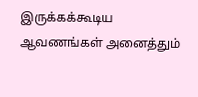இருக்கக்கூடிய ஆவணங்கள் அனைத்தும்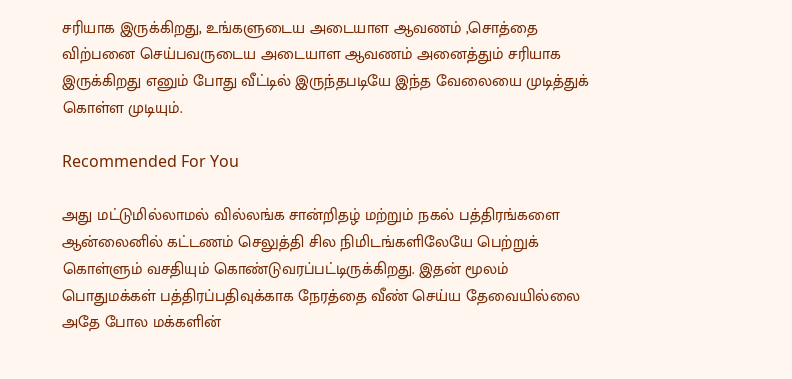சரியாக இருக்கிறது, உங்களுடைய அடையாள ஆவணம் ,சொத்தை விற்பனை செய்பவருடைய அடையாள ஆவணம் அனைத்தும் சரியாக இருக்கிறது எனும் போது வீட்டில் இருந்தபடியே இந்த வேலையை முடித்துக் கொள்ள முடியும்.

Recommended For You

அது மட்டுமில்லாமல் வில்லங்க சான்றிதழ் மற்றும் நகல் பத்திரங்களை ஆன்லைனில் கட்டணம் செலுத்தி சில நிமிடங்களிலேயே பெற்றுக் கொள்ளும் வசதியும் கொண்டுவரப்பட்டிருக்கிறது. இதன் மூலம் பொதுமக்கள் பத்திரப்பதிவுக்காக நேரத்தை வீண் செய்ய தேவையில்லை அதே போல மக்களின்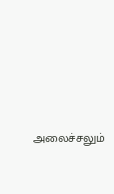அலைச்சலும்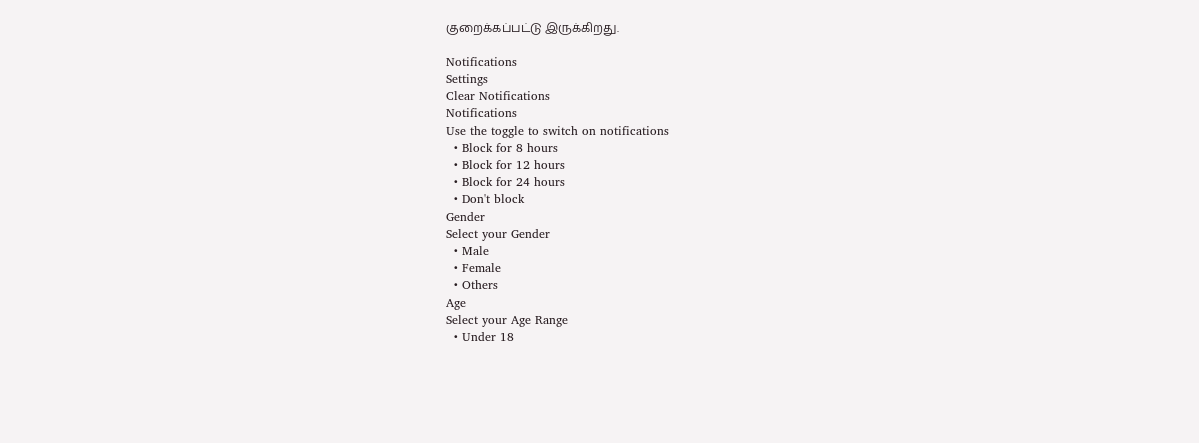குறைக்கப்பட்டு இருக்கிறது.

Notifications
Settings
Clear Notifications
Notifications
Use the toggle to switch on notifications
  • Block for 8 hours
  • Block for 12 hours
  • Block for 24 hours
  • Don't block
Gender
Select your Gender
  • Male
  • Female
  • Others
Age
Select your Age Range
  • Under 18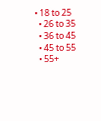• 18 to 25
  • 26 to 35
  • 36 to 45
  • 45 to 55
  • 55+